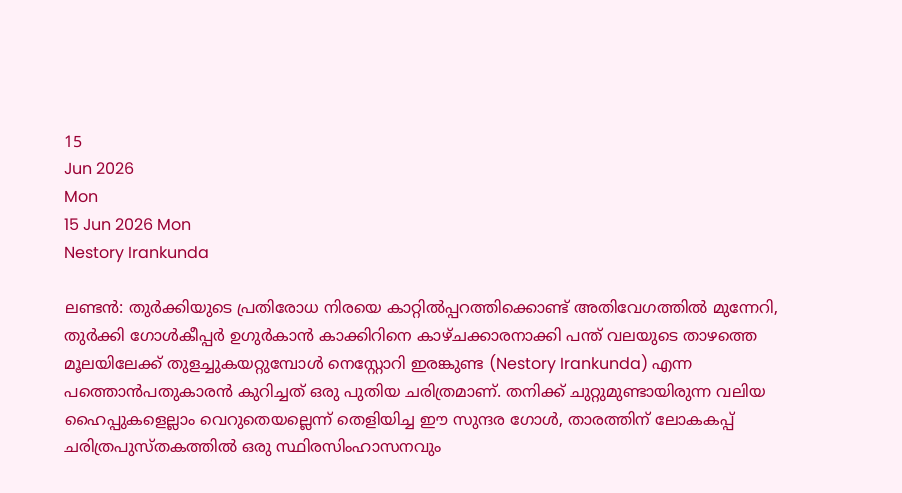15
Jun 2026
Mon
15 Jun 2026 Mon
Nestory Irankunda

ലണ്ടന്‍: തുര്‍ക്കിയുടെ പ്രതിരോധ നിരയെ കാറ്റില്‍പ്പറത്തിക്കൊണ്ട് അതിവേഗത്തില്‍ മുന്നേറി, തുര്‍ക്കി ഗോള്‍കീപ്പര്‍ ഉഗുര്‍കാന്‍ കാക്കിറിനെ കാഴ്ചക്കാരനാക്കി പന്ത് വലയുടെ താഴത്തെ മൂലയിലേക്ക് തുളച്ചുകയറ്റുമ്പോള്‍ നെസ്റ്റോറി ഇരങ്കുണ്ട (Nestory Irankunda) എന്ന പത്തൊന്‍പതുകാരന്‍ കുറിച്ചത് ഒരു പുതിയ ചരിത്രമാണ്. തനിക്ക് ചുറ്റുമുണ്ടായിരുന്ന വലിയ ഹൈപ്പുകളെല്ലാം വെറുതെയല്ലെന്ന് തെളിയിച്ച ഈ സുന്ദര ഗോള്‍, താരത്തിന് ലോകകപ്പ് ചരിത്രപുസ്തകത്തില്‍ ഒരു സ്ഥിരസിംഹാസനവും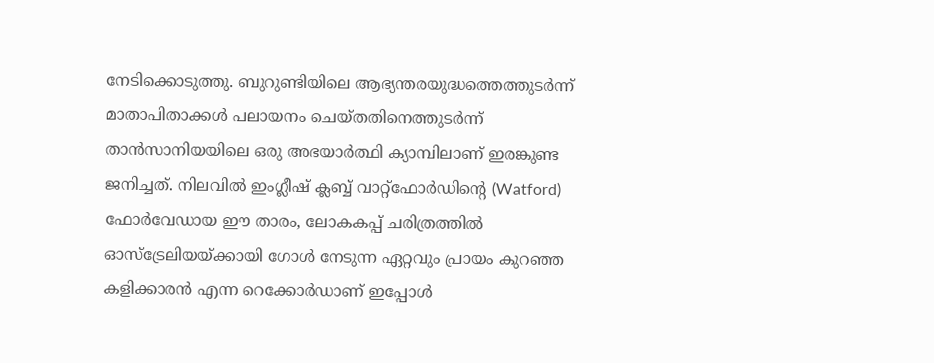നേടിക്കൊടുത്തു. ബുറുണ്ടിയിലെ ആഭ്യന്തരയുദ്ധത്തെത്തുടര്‍ന്ന് മാതാപിതാക്കള്‍ പലായനം ചെയ്തതിനെത്തുടര്‍ന്ന് താന്‍സാനിയയിലെ ഒരു അഭയാര്‍ത്ഥി ക്യാമ്പിലാണ് ഇരങ്കുണ്ട ജനിച്ചത്. നിലവില്‍ ഇംഗ്ലീഷ് ക്ലബ്ബ് വാറ്റ്‌ഫോര്‍ഡിന്റെ (Watford) ഫോര്‍വേഡായ ഈ താരം, ലോകകപ്പ് ചരിത്രത്തില്‍ ഓസ്ട്രേലിയയ്ക്കായി ഗോള്‍ നേടുന്ന ഏറ്റവും പ്രായം കുറഞ്ഞ കളിക്കാരന്‍ എന്ന റെക്കോര്‍ഡാണ് ഇപ്പോള്‍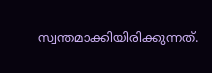സ്വന്തമാക്കിയിരിക്കുന്നത്.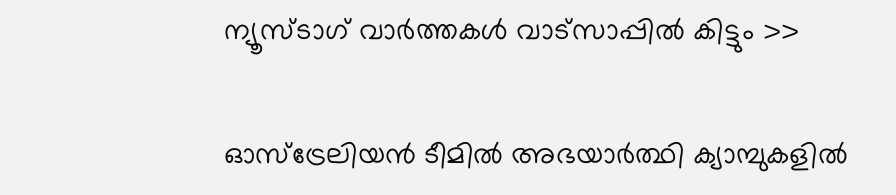ന്യൂസ്ടാഗ് വാര്‍ത്തകള്‍ വാട്‌സാപ്പില്‍ കിട്ടും >>

ഓസ്ട്രേലിയന്‍ ടീമില്‍ അഭയാര്‍ത്ഥി ക്യാമ്പുകളില്‍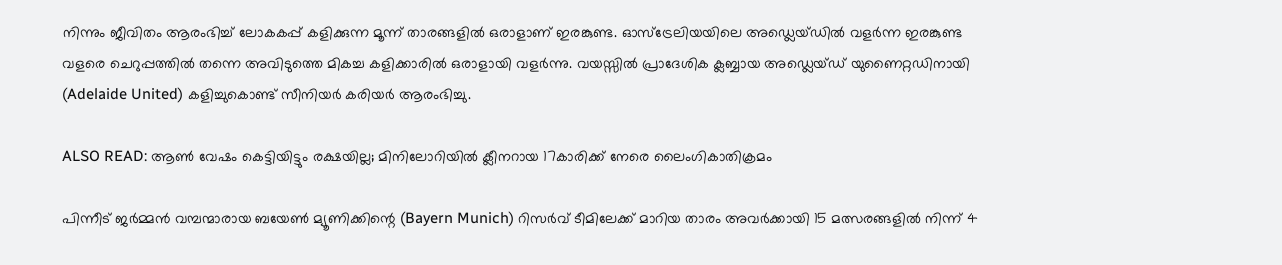നിന്നും ജീവിതം ആരംഭിച്ച് ലോകകപ്പ് കളിക്കുന്ന മൂന്ന് താരങ്ങളില്‍ ഒരാളാണ് ഇരങ്കുണ്ട. ഓസ്ട്രേലിയയിലെ അഡ്ലെയ്ഡില്‍ വളര്‍ന്ന ഇരങ്കുണ്ട വളരെ ചെറുപ്പത്തില്‍ തന്നെ അവിടുത്തെ മികച്ച കളിക്കാരില്‍ ഒരാളായി വളര്‍ന്നു. വയസ്സില്‍ പ്രാദേശിക ക്ലബ്ബായ അഡ്ലെയ്ഡ് യുണൈറ്റഡിനായി (Adelaide United) കളിച്ചുകൊണ്ട് സീനിയര്‍ കരിയര്‍ ആരംഭിച്ചു.

ALSO READ: ആണ്‍ വേഷം കെട്ടിയിട്ടും രക്ഷയില്ല; മിനിലോറിയില്‍ ക്ലീനറായ 17കാരിക്ക് നേരെ ലൈംഗികാതിക്രമം

പിന്നീട് ജര്‍മ്മന്‍ വമ്പന്മാരായ ബയേണ്‍ മ്യൂണിക്കിന്റെ (Bayern Munich) റിസര്‍വ് ടീമിലേക്ക് മാറിയ താരം അവര്‍ക്കായി 15 മത്സരങ്ങളില്‍ നിന്ന് 4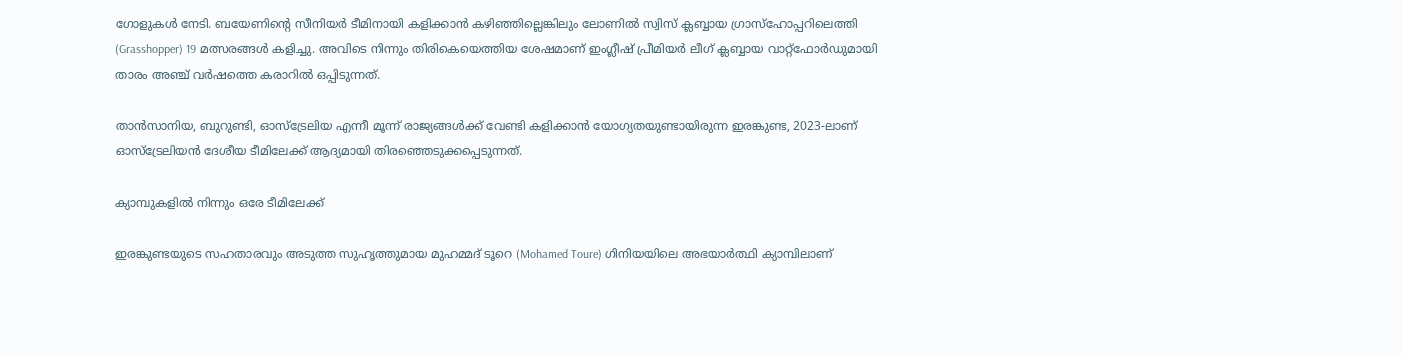ഗോളുകള്‍ നേടി. ബയേണിന്റെ സീനിയര്‍ ടീമിനായി കളിക്കാന്‍ കഴിഞ്ഞില്ലെങ്കിലും ലോണില്‍ സ്വിസ് ക്ലബ്ബായ ഗ്രാസ്‌ഹോപ്പറിലെത്തി (Grasshopper) 19 മത്സരങ്ങള്‍ കളിച്ചു. അവിടെ നിന്നും തിരികെയെത്തിയ ശേഷമാണ് ഇംഗ്ലീഷ് പ്രീമിയര്‍ ലീഗ് ക്ലബ്ബായ വാറ്റ്‌ഫോര്‍ഡുമായി താരം അഞ്ച് വര്‍ഷത്തെ കരാറില്‍ ഒപ്പിടുന്നത്.

താന്‍സാനിയ, ബുറുണ്ടി, ഓസ്ട്രേലിയ എന്നീ മൂന്ന് രാജ്യങ്ങള്‍ക്ക് വേണ്ടി കളിക്കാന്‍ യോഗ്യതയുണ്ടായിരുന്ന ഇരങ്കുണ്ട, 2023-ലാണ് ഓസ്ട്രേലിയന്‍ ദേശീയ ടീമിലേക്ക് ആദ്യമായി തിരഞ്ഞെടുക്കപ്പെടുന്നത്.

ക്യാമ്പുകളില്‍ നിന്നും ഒരേ ടീമിലേക്ക്

ഇരങ്കുണ്ടയുടെ സഹതാരവും അടുത്ത സുഹൃത്തുമായ മുഹമ്മദ് ടൂറെ (Mohamed Toure) ഗിനിയയിലെ അഭയാര്‍ത്ഥി ക്യാമ്പിലാണ്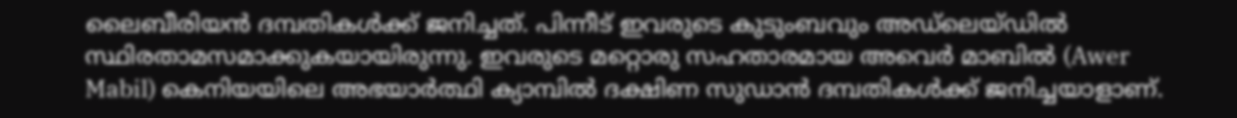ലൈബീരിയന്‍ ദമ്പതികള്‍ക്ക് ജനിച്ചത്. പിന്നീട് ഇവരുടെ കുടുംബവും അഡ്ലെയ്ഡില്‍ സ്ഥിരതാമസമാക്കുകയായിരുന്നു. ഇവരുടെ മറ്റൊരു സഹതാരമായ അവെര്‍ മാബില്‍ (Awer Mabil) കെനിയയിലെ അഭയാര്‍ത്ഥി ക്യാമ്പില്‍ ദക്ഷിണ സുഡാന്‍ ദമ്പതികള്‍ക്ക് ജനിച്ചയാളാണ്.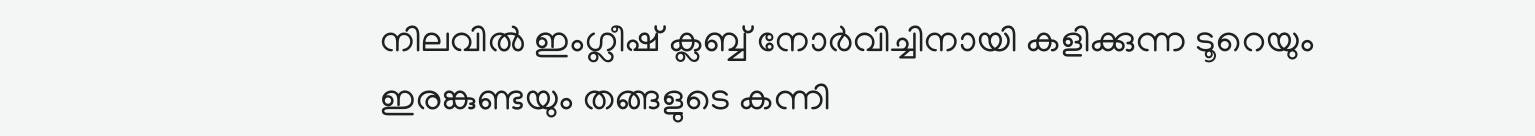നിലവില്‍ ഇംഗ്ലീഷ് ക്ലബ്ബ് നോര്‍വിച്ചിനായി കളിക്കുന്ന ടൂറെയും ഇരങ്കുണ്ടയും തങ്ങളുടെ കന്നി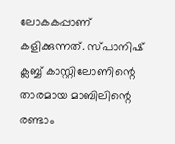ലോകകപ്പാണ് കളിക്കുന്നത്. സ്പാനിഷ് ക്ലബ്ബ് കാസ്റ്റിലോണിന്റെ താരമായ മാബിലിന്റെ രണ്ടാം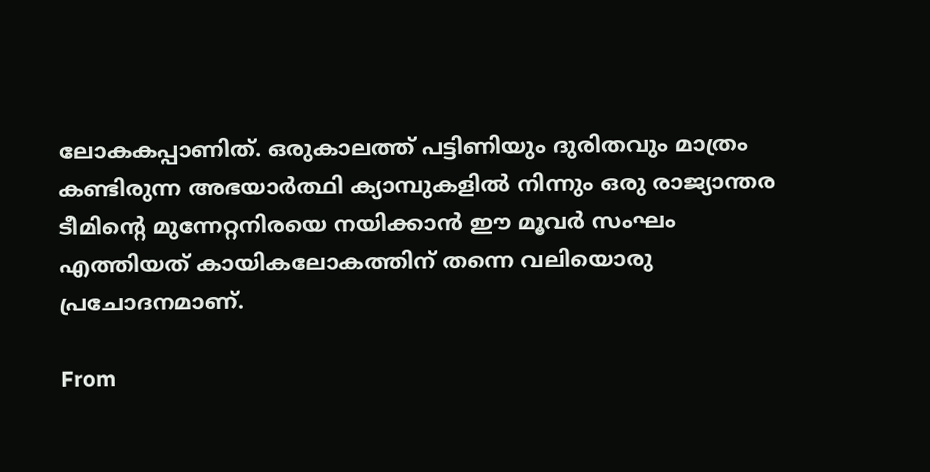ലോകകപ്പാണിത്. ഒരുകാലത്ത് പട്ടിണിയും ദുരിതവും മാത്രം കണ്ടിരുന്ന അഭയാര്‍ത്ഥി ക്യാമ്പുകളില്‍ നിന്നും ഒരു രാജ്യാന്തര ടീമിന്റെ മുന്നേറ്റനിരയെ നയിക്കാന്‍ ഈ മൂവര്‍ സംഘം എത്തിയത് കായികലോകത്തിന് തന്നെ വലിയൊരു പ്രചോദനമാണ്.

From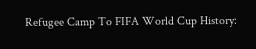Refugee Camp To FIFA World Cup History: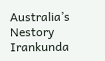Australia’s Nestory Irankunda